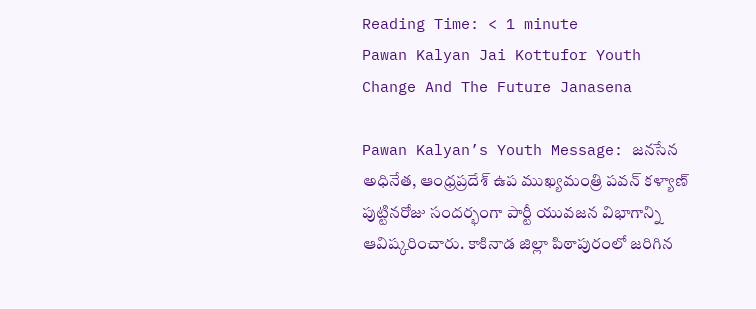Reading Time: < 1 minute
Pawan Kalyan Jai Kottufor Youth Change And The Future Janasena

Pawan Kalyan’s Youth Message: జనసేన అధినేత, ఆంధ్రప్రదేశ్ ఉప ముఖ్యమంత్రి పవన్ కళ్యాణ్ పుట్టినరోజు సందర్భంగా పార్టీ యువజన విభాగాన్ని ఆవిష్కరించారు. కాకినాడ జిల్లా పిఠాపురంలో జరిగిన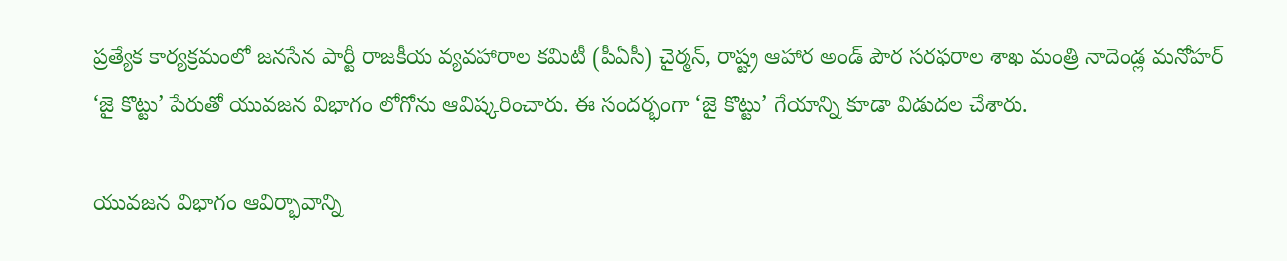ప్రత్యేక కార్యక్రమంలో జనసేన పార్టీ రాజకీయ వ్యవహారాల కమిటీ (పీఏసీ) చైర్మన్, రాష్ట్ర ఆహార అండ్ పౌర సరఫరాల శాఖ మంత్రి నాదెండ్ల మనోహర్ ‘జై కొట్టు’ పేరుతో యువజన విభాగం లోగోను ఆవిష్కరించారు. ఈ సందర్భంగా ‘జై కొట్టు’ గేయాన్ని కూడా విడుదల చేశారు.

యువజన విభాగం ఆవిర్భావాన్ని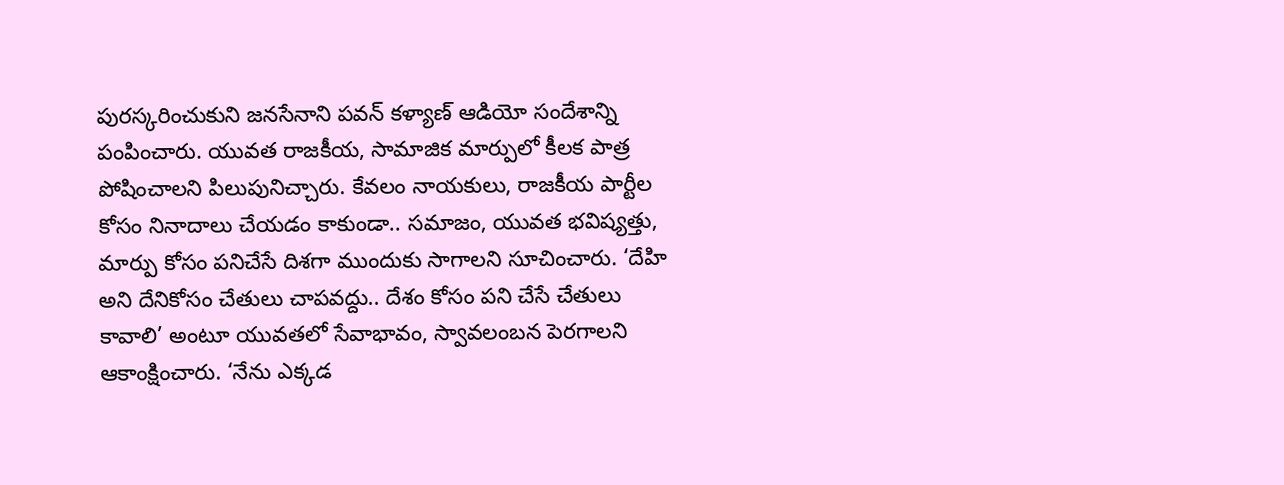పురస్కరించుకుని జనసేనాని పవన్ కళ్యాణ్ ఆడియో సందేశాన్ని పంపించారు. యువత రాజకీయ, సామాజిక మార్పులో కీలక పాత్ర పోషించాలని పిలుపునిచ్చారు. కేవలం నాయకులు, రాజకీయ పార్టీల కోసం నినాదాలు చేయడం కాకుండా.. సమాజం, యువత భవిష్యత్తు, మార్పు కోసం పనిచేసే దిశగా ముందుకు సాగాలని సూచించారు. ‘దేహి అని దేనికోసం చేతులు చాపవద్దు.. దేశం కోసం పని చేసే చేతులు కావాలి’ అంటూ యువతలో సేవాభావం, స్వావలంబన పెరగాలని ఆకాంక్షించారు. ‘నేను ఎక్కడ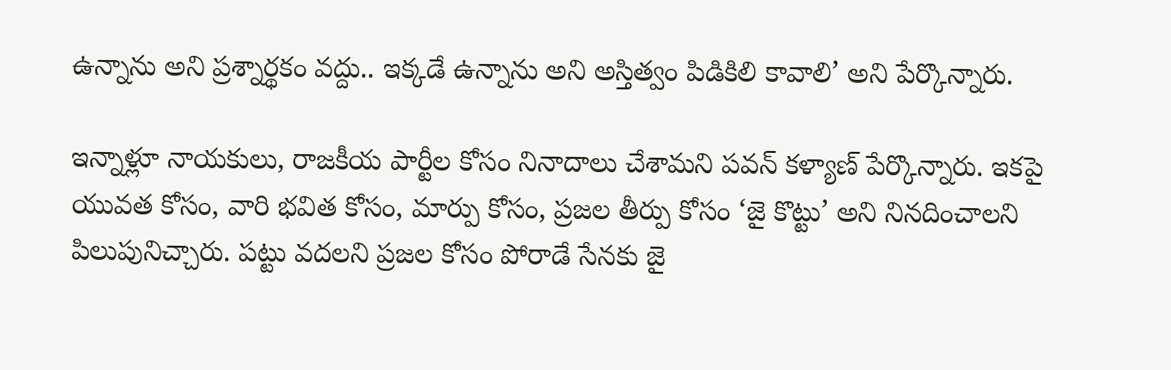ఉన్నాను అని ప్రశ్నార్థకం వద్దు.. ఇక్కడే ఉన్నాను అని అస్తిత్వం పిడికిలి కావాలి’ అని పేర్కొన్నారు.

ఇన్నాళ్లూ నాయకులు, రాజకీయ పార్టీల కోసం నినాదాలు చేశామని పవన్ కళ్యాణ్ పేర్కొన్నారు. ఇకపై యువత కోసం, వారి భవిత కోసం, మార్పు కోసం, ప్రజల తీర్పు కోసం ‘జై కొట్టు’ అని నినదించాలని పిలుపునిచ్చారు. పట్టు వదలని ప్రజల కోసం పోరాడే సేనకు జై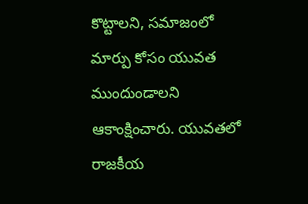కొట్టాలని, సమాజంలో మార్పు కోసం యువత ముందుండాలని ఆకాంక్షించారు. యువతలో రాజకీయ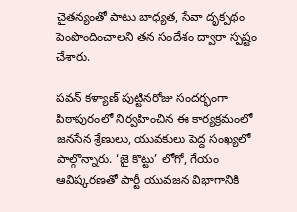చైతన్యంతో పాటు బాధ్యత, సేవా దృక్పథం పెంపొందించాలని తన సందేశం ద్వారా స్పష్టం చేశారు.

పవన్ కళ్యాణ్ పుట్టినరోజు సందర్భంగా పిఠాపురంలో నిర్వహించిన ఈ కార్యక్రమంలో జనసేన శ్రేణులు, యువకులు పెద్ద సంఖ్యలో పాల్గొన్నారు. ‘జై కొట్టు’ లోగో, గేయం ఆవిష్కరణతో పార్టీ యువజన విభాగానికి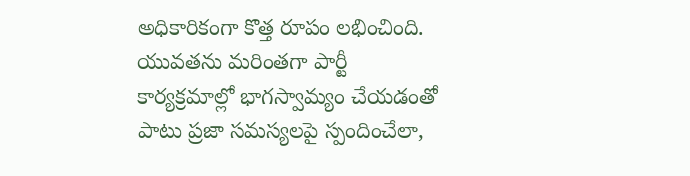అధికారికంగా కొత్త రూపం లభించింది. యువతను మరింతగా పార్టీ కార్యక్రమాల్లో భాగస్వామ్యం చేయడంతో పాటు ప్రజా సమస్యలపై స్పందించేలా,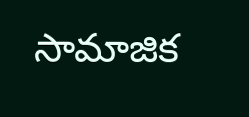సామాజిక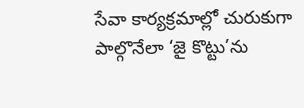సేవా కార్యక్రమాల్లో చురుకుగా పాల్గొనేలా ‘జై కొట్టు’ను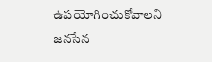ఉపయోగించుకోవాలని జనసేన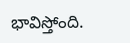భావిస్తోంది.